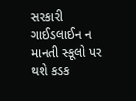સરકારી ગાઈડલાઈન ન માનતી સ્કૂલો પર થશે કડક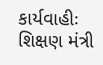કાર્યવાહીઃ શિક્ષણ મંત્રી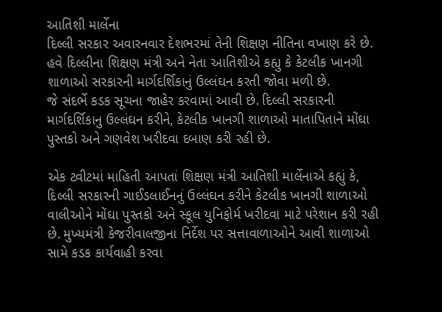આતિશી માર્લેના
દિલ્લી સરકાર અવારનવાર દેશભરમાં તેની શિક્ષણ નીતિના વખાણ કરે છે. હવે દિલ્લીના શિક્ષણ મંત્રી અને નેતા આતિશીએ કહ્યુ કે કેટલીક ખાનગી શાળાઓ સરકારની માર્ગદર્શિકાનું ઉલ્લંઘન કરતી જોવા મળી છે.
જે સંદર્ભે કડક સૂચના જાહેર કરવામાં આવી છે. દિલ્લી સરકારની માર્ગદર્શિકાનુ ઉલ્લંઘન કરીને, કેટલીક ખાનગી શાળાઓ માતાપિતાને મોંઘા પુસ્તકો અને ગણવેશ ખરીદવા દબાણ કરી રહી છે.

એક ટ્વીટમાં માહિતી આપતાં શિક્ષણ મંત્રી આતિશી માર્લેનાએ કહ્યું કે, દિલ્લી સરકારની ગાઈડલાઈનનું ઉલ્લંઘન કરીને કેટલીક ખાનગી શાળાઓ વાલીઓને મોંઘા પુસ્તકો અને સ્કૂલ યુનિફોર્મ ખરીદવા માટે પરેશાન કરી રહી છે. મુખ્યમંત્રી કેજરીવાલજીના નિર્દેશ પર સત્તાવાળાઓને આવી શાળાઓ સામે કડક કાર્યવાહી કરવા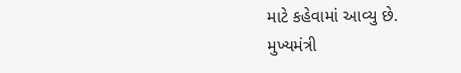માટે કહેવામાં આવ્યુ છે.
મુખ્યમંત્રી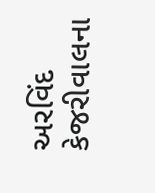અરવિંદ કેજરીવાલના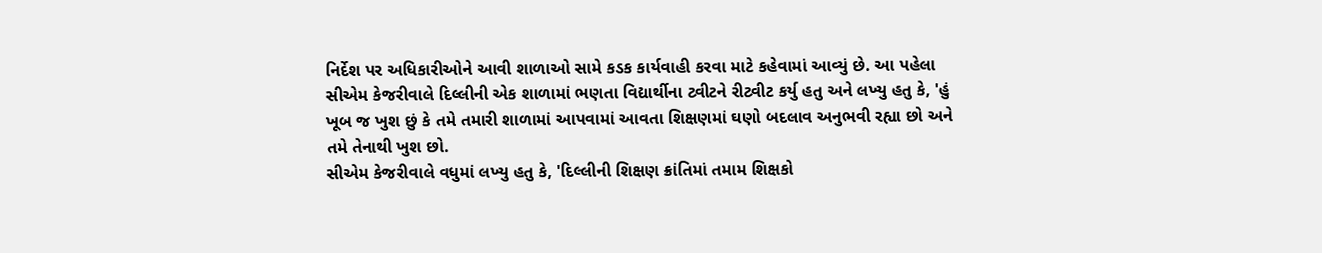નિર્દેશ પર અધિકારીઓને આવી શાળાઓ સામે કડક કાર્યવાહી કરવા માટે કહેવામાં આવ્યું છે. આ પહેલા સીએમ કેજરીવાલે દિલ્લીની એક શાળામાં ભણતા વિદ્યાર્થીના ટ્વીટને રીટ્વીટ કર્યુ હતુ અને લખ્યુ હતુ કે, 'હું ખૂબ જ ખુશ છું કે તમે તમારી શાળામાં આપવામાં આવતા શિક્ષણમાં ઘણો બદલાવ અનુભવી રહ્યા છો અને તમે તેનાથી ખુશ છો.
સીએમ કેજરીવાલે વધુમાં લખ્યુ હતુ કે, 'દિલ્લીની શિક્ષણ ક્રાંતિમાં તમામ શિક્ષકો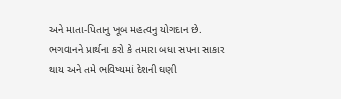અને માતા-પિતાનુ ખૂબ મહત્વનુ યોગદાન છે. ભગવાનને પ્રાર્થના કરો કે તમારા બધા સપના સાકાર થાય અને તમે ભવિષ્યમાં દેશની ઘણી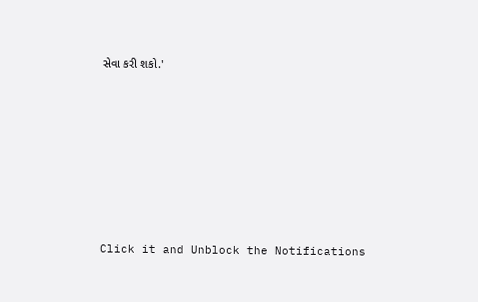સેવા કરી શકો.'












Click it and Unblock the Notifications